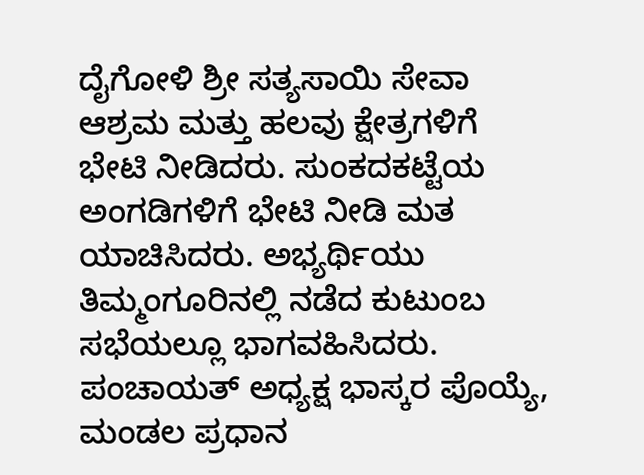ದೈಗೋಳಿ ಶ್ರೀ ಸತ್ಯಸಾಯಿ ಸೇವಾ ಆಶ್ರಮ ಮತ್ತು ಹಲವು ಕ್ಷೇತ್ರಗಳಿಗೆ ಭೇಟಿ ನೀಡಿದರು. ಸುಂಕದಕಟ್ಟೆಯ ಅಂಗಡಿಗಳಿಗೆ ಭೇಟಿ ನೀಡಿ ಮತ ಯಾಚಿಸಿದರು. ಅಭ್ಯರ್ಥಿಯು ತಿಮ್ಮಂಗೂರಿನಲ್ಲಿ ನಡೆದ ಕುಟುಂಬ ಸಭೆಯಲ್ಲೂ ಭಾಗವಹಿಸಿದರು. ಪಂಚಾಯತ್ ಅಧ್ಯಕ್ಷ ಭಾಸ್ಕರ ಪೊಯ್ಯೆ, ಮಂಡಲ ಪ್ರಧಾನ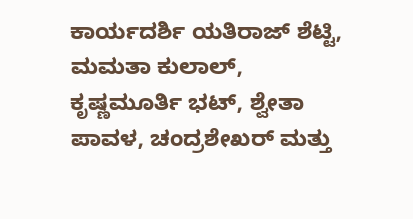ಕಾರ್ಯದರ್ಶಿ ಯತಿರಾಜ್ ಶೆಟ್ಟಿ, ಮಮತಾ ಕುಲಾಲ್, ಕೃಷ್ಣಮೂರ್ತಿ ಭಟ್, ಶ್ವೇತಾ ಪಾವಳ, ಚಂದ್ರಶೇಖರ್ ಮತ್ತು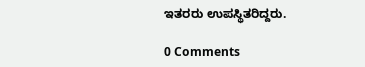ಇತರರು ಉಪಸ್ಥಿತರಿದ್ದರು.

0 Comments